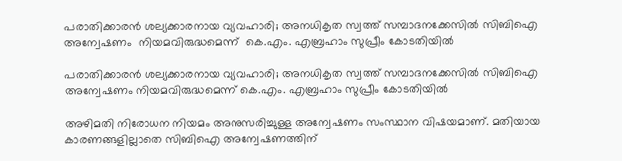പരാതിക്കാരൻ ശല്യക്കാരനായ വ്യവഹാരി; അനധികൃത സ്വത്ത് സമ്പാദനക്കേസിൽ സിബിഐ അന്വേഷണം  നിയമവിരുദ്ധമെന്ന്  കെ.എം. എബ്രഹാം സുപ്രീം കോടതിയിൽ

പരാതിക്കാരൻ ശല്യക്കാരനായ വ്യവഹാരി; അനധികൃത സ്വത്ത് സമ്പാദനക്കേസിൽ സിബിഐ അന്വേഷണം നിയമവിരുദ്ധമെന്ന് കെ.എം. എബ്രഹാം സുപ്രീം കോടതിയിൽ

അഴിമതി നിരോധന നിയമം അനുസരിച്ചുള്ള അന്വേഷണം സംസ്ഥാന വിഷയമാണ്. മതിയായ കാരണങ്ങളില്ലാതെ സിബിഐ അന്വേഷണത്തിന്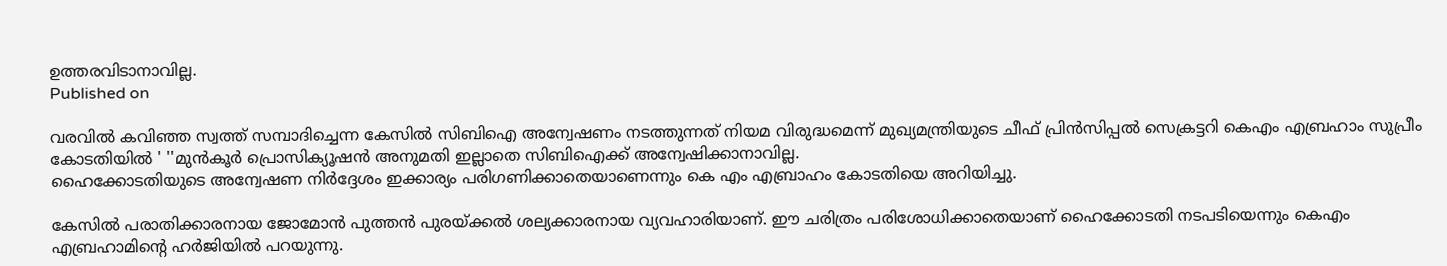ഉത്തരവിടാനാവില്ല.
Published on

വരവിൽ കവിഞ്ഞ സ്വത്ത് സമ്പാദിച്ചെന്ന കേസിൽ സിബിഐ അന്വേഷണം നടത്തുന്നത് നിയമ വിരുദ്ധമെന്ന് മുഖ്യമന്ത്രിയുടെ ചീഫ് പ്രിൻസിപ്പൽ സെക്രട്ടറി കെഎം എബ്രഹാം സുപ്രീം കോടതിയിൽ ' ''മുന്‍കൂര്‍ പ്രൊസിക്യൂഷന്‍ അനുമതി ഇല്ലാതെ സിബിഐക്ക് അന്വേഷിക്കാനാവില്ല.
ഹൈക്കോടതിയുടെ അന്വേഷണ നിര്‍ദ്ദേശം ഇക്കാര്യം പരിഗണിക്കാതെയാണെന്നും കെ എം എബ്രാഹം കോടതിയെ അറിയിച്ചു.

കേസിൽ പരാതിക്കാരനായ ജോമോന്‍ പുത്തന്‍ പുരയ്ക്കല്‍ ശല്യക്കാരനായ വ്യവഹാരിയാണ്. ഈ ചരിത്രം പരിശോധിക്കാതെയാണ് ഹൈക്കോടതി നടപടിയെന്നും കെഎം എബ്രഹാമിൻ്റെ ഹർജിയിൽ പറയുന്നു.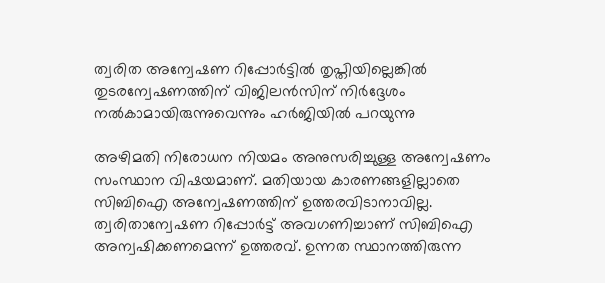ത്വരിത അന്വേഷണ റിപ്പോര്‍ട്ടില്‍ തൃപ്തിയില്ലെങ്കില്‍ തുടരന്വേഷണത്തിന് വിജിലന്‍സിന് നിര്‍ദ്ദേശം നല്‍കാമായിരുന്നുവെന്നും ഹർജിയിൽ പറയുന്നു

അഴിമതി നിരോധന നിയമം അനുസരിച്ചുള്ള അന്വേഷണം സംസ്ഥാന വിഷയമാണ്. മതിയായ കാരണങ്ങളില്ലാതെ സിബിഐ അന്വേഷണത്തിന് ഉത്തരവിടാനാവില്ല. ത്വരിതാന്വേഷണ റിപ്പോര്‍ട്ട് അവഗണിച്ചാണ് സിബിഐ അന്വഷിക്കണമെന്ന് ഉത്തരവ്. ഉന്നത സ്ഥാനത്തിരുന്ന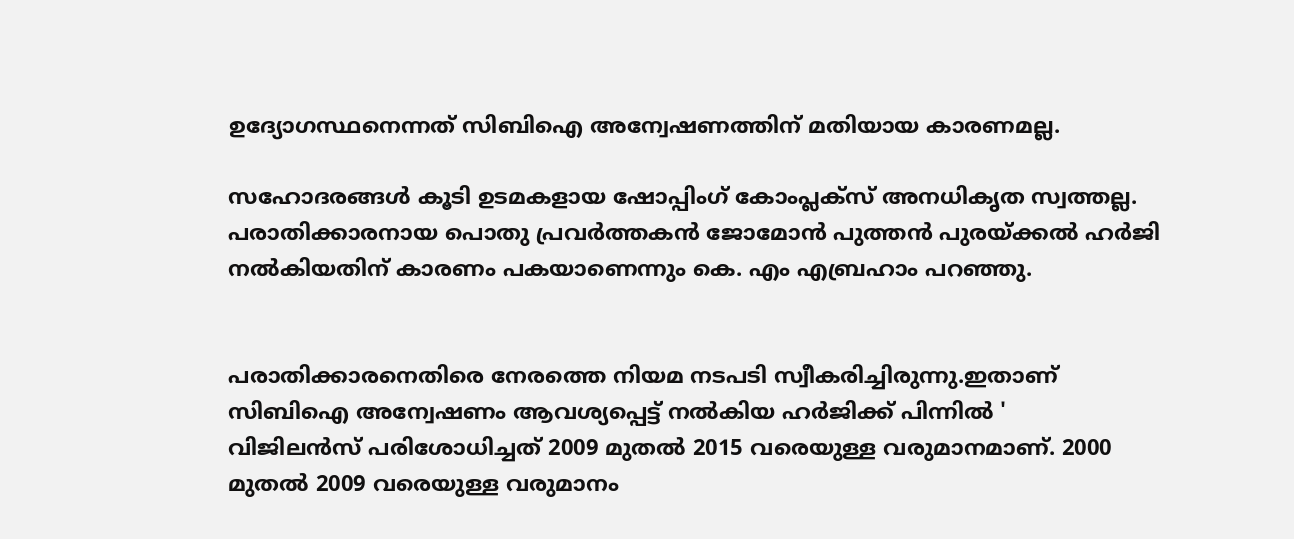ഉദ്യോഗസ്ഥനെന്നത് സിബിഐ അന്വേഷണത്തിന് മതിയായ കാരണമല്ല.

സഹോദരങ്ങള്‍ കൂടി ഉടമകളായ ഷോപ്പിംഗ് കോംപ്ലക്‌സ് അനധികൃത സ്വത്തല്ല. പരാതിക്കാരനായ പൊതു പ്രവർത്തകൻ ജോമോന്‍ പുത്തന്‍ പുരയ്ക്കൽ ഹര്‍ജി നൽകിയതിന് കാരണം പകയാണെന്നും കെ. എം എബ്രഹാം പറഞ്ഞു.


പരാതിക്കാരനെതിരെ നേരത്തെ നിയമ നടപടി സ്വീകരിച്ചിരുന്നു.ഇതാണ് സിബിഐ അന്വേഷണം ആവശ്യപ്പെട്ട് നല്‍കിയ ഹര്‍ജിക്ക് പിന്നില്‍ '
വിജിലന്‍സ് പരിശോധിച്ചത് 2009 മുതല്‍ 2015 വരെയുള്ള വരുമാനമാണ്. 2000 മുതല്‍ 2009 വരെയുള്ള വരുമാനം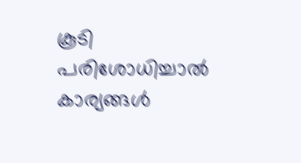കൂടി പരിശോധിച്ചാല്‍ കാര്യങ്ങള്‍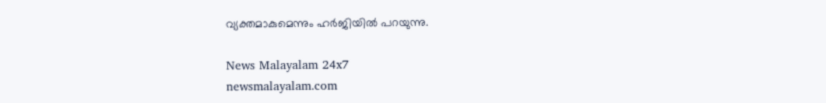വ്യക്തമാകുമെന്നും ഹർജിയിൽ പറയുന്നു.

News Malayalam 24x7
newsmalayalam.com